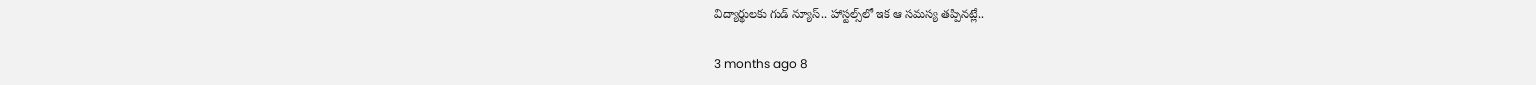విద్యార్థులకు గుడ్ న్యూస్.. హాస్టల్స్‌లో ఇక ఆ సమస్య తప్పినట్లే..

3 months ago 8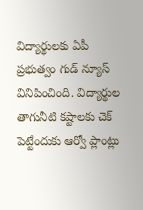విద్యార్థులకు ఏపీ ప్రభుత్వం గుడ్ న్యూస్ వినిపించింది. విద్యార్థుల తాగునీటి కష్టాలకు చెక్ పెట్టేందుకు ఆర్వో ప్లాంట్లు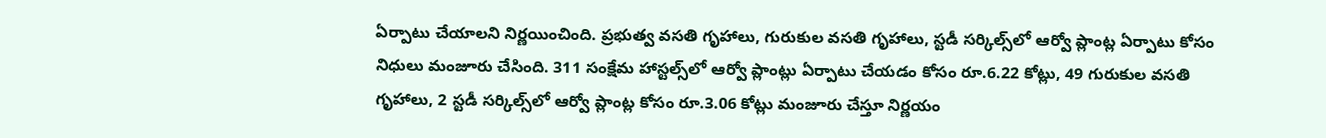ఏర్పాటు చేయాలని నిర్ణయించింది. ప్రభుత్వ వసతి గృహాలు, గురుకుల వసతి గృహాలు, స్టడీ సర్కిల్స్‌లో ఆర్వో ప్లాంట్ల ఏర్పాటు కోసం నిధులు మంజూరు చేసింది. 311 సంక్షేమ హాస్టల్స్‌లో ఆర్వో ప్లాంట్లు ఏర్పాటు చేయడం కోసం రూ.6.22 కోట్లు, 49 గురుకుల వసతి గృహాలు, 2 స్టడీ సర్కిల్స్‌లో ఆర్వో ప్లాంట్ల కోసం రూ.3.06 కోట్లు మంజూరు చేస్తూ నిర్ణయం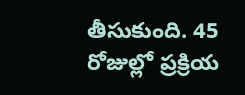తీసుకుంది. 45 రోజుల్లో ప్రక్రియ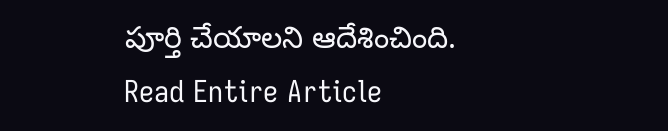పూర్తి చేయాలని ఆదేశించింది.
Read Entire Article